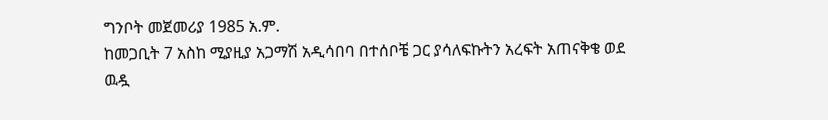ግንቦት መጀመሪያ 1985 አ.ም.
ከመጋቢት 7 አስከ ሚያዚያ አጋማሽ አዲሳበባ በተሰቦቼ ጋር ያሳለፍኩትን አረፍት አጠናቅቄ ወደ ዉዷ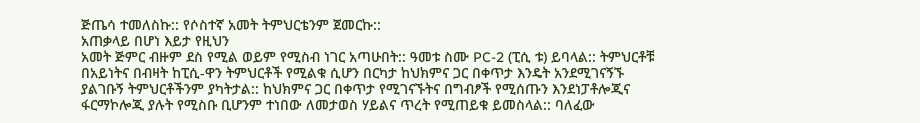ጅጤሳ ተመለስኩ:: የሶስተኛ አመት ትምህርቴንም ጀመርኩ::
አጠቃላይ በሆነ እይታ የዚህን
አመት ጅምር ብዙም ደስ የሚል ወይም የሚስብ ነገር አጣሁበት:: ዓመቱ ስሙ PC-2 (ፒሲ ቱ) ይባላል:: ትምህርቶቹ በአይነትና በብዛት ከፒሲ-ዋን ትምህርቶች የሚልቁ ሲሆን በርካታ ከህክምና ጋር በቀጥታ እንዴት አንደሚገናኝኙ ያልገቡኝ ትምህርቶችንም ያካትታል:: ከህክምና ጋር በቀጥታ የሚገናኙትና በግብፆች የሚሰጡን እንደነፓቶሎጂና ፋርማኮሎጂ ያሉት የሚስቡ ቢሆንም ተነበው ለመታወስ ሃይልና ጥረት የሚጠይቁ ይመስላል:: ባለፈው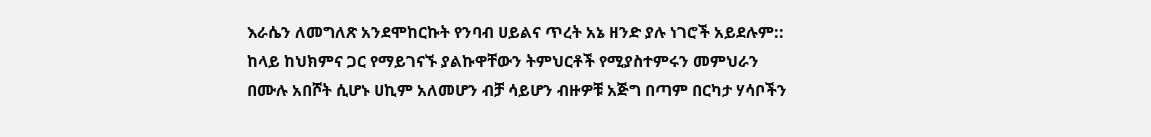እራሴን ለመግለጽ አንደሞከርኩት የንባብ ሀይልና ጥረት አኔ ዘንድ ያሉ ነገሮች አይደሉም::
ከላይ ከህክምና ጋር የማይገናኙ ያልኩዋቸውን ትምህርቶች የሚያስተምሩን መምህራን በሙሉ አበሾት ሲሆኑ ሀኪም አለመሆን ብቻ ሳይሆን ብዙዎቹ አጅግ በጣም በርካታ ሃሳቦችን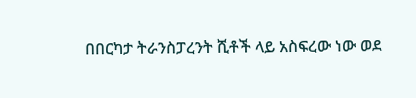በበርካታ ትራንስፓረንት ሺቶች ላይ አስፍረው ነው ወደ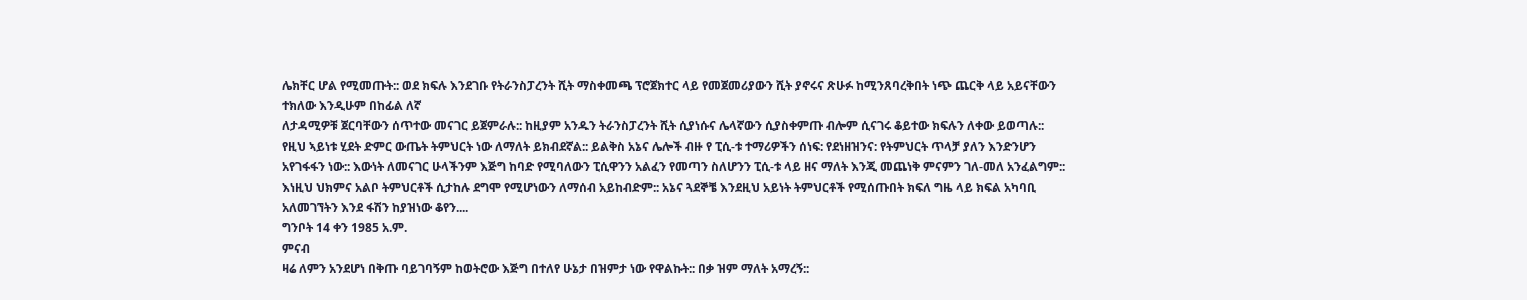ሌክቸር ሆል የሚመጡት:: ወደ ክፍሉ እንደገቡ የትራንስፓረንት ሺት ማስቀመጫ ፕሮጀክተር ላይ የመጀመሪያውን ሺት ያኖሩና ጽሁፉ ከሚንጸባረቅበት ነጭ ጨርቅ ላይ አይናቸውን ተክለው እንዲሁም በከፊል ለኛ
ለታዳሚዎቹ ጀርባቸውን ሰጥተው መናገር ይጀምራሉ:: ከዚያም አንዱን ትራንስፓረንት ሺት ሲያነሱና ሌላኛውን ሲያስቀምጡ ብሎም ሲናገሩ ቆይተው ክፍሉን ለቀው ይወጣሉ:: የዚህ ኣይነቱ ሂደት ድምር ውጤት ትምህርት ነው ለማለት ይክብደኛል:: ይልቅስ አኔና ሌሎች ብዙ የ ፒሲ-ቱ ተማሪዎችን ሰነፍ: የደነዘዝንና: የትምህርት ጥላቻ ያለን እንድንሆን አየገፋፋን ነው:: እውነት ለመናገር ሁላችንም እጅግ ከባድ የሚባለውን ፒሲዋንን አልፈን የመጣን ስለሆንን ፒሲ-ቱ ላይ ዘና ማለት እንጂ መጨነቅ ምናምን ገለ-መለ አንፈልግም:: እነዚህ ህክምና አልቦ ትምህርቶች ሲታከሉ ደግሞ የሚሆነውን ለማሰብ አይከብድም:: አኔና ጓደኞቼ እንደዚህ አይነት ትምህርቶች የሚሰጡበት ክፍለ ግዜ ላይ ክፍል አካባቢ አለመገኘትን እንደ ፋሽን ከያዝነው ቆየን....
ግንቦት 14 ቀን 1985 አ.ም.
ምናብ
ዛሬ ለምን አንደሆነ በቅጡ ባይገባኝም ከወትሮው እጅግ በተለየ ሁኔታ በዝምታ ነው የዋልኩት:: በቃ ዝም ማለት አማረኝ::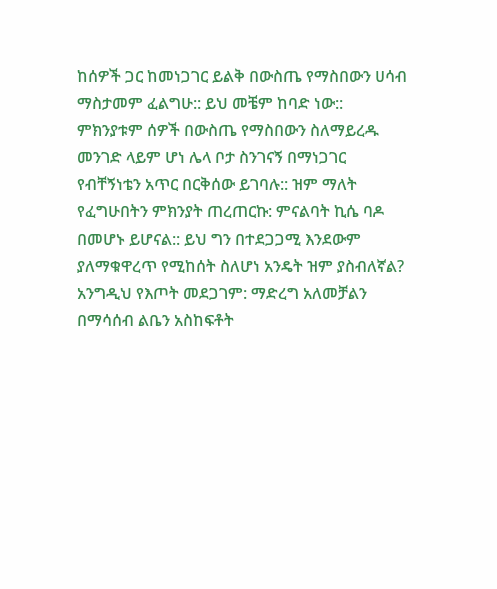ከሰዎች ጋር ከመነጋገር ይልቅ በውስጤ የማስበውን ሀሳብ ማስታመም ፈልግሁ:: ይህ መቼም ከባድ ነው:: ምክንያቱም ሰዎች በውስጤ የማስበውን ስለማይረዱ መንገድ ላይም ሆነ ሌላ ቦታ ስንገናኝ በማነጋገር የብቸኝነቴን አጥር በርቅሰው ይገባሉ:: ዝም ማለት የፈግሁበትን ምክንያት ጠረጠርኩ: ምናልባት ኪሴ ባዶ በመሆኑ ይሆናል:: ይህ ግን በተደጋጋሚ እንደውም ያለማቁዋረጥ የሚከሰት ስለሆነ አንዴት ዝም ያስብለኛል? አንግዲህ የእጦት መደጋገም: ማድረግ አለመቻልን በማሳሰብ ልቤን አስከፍቶት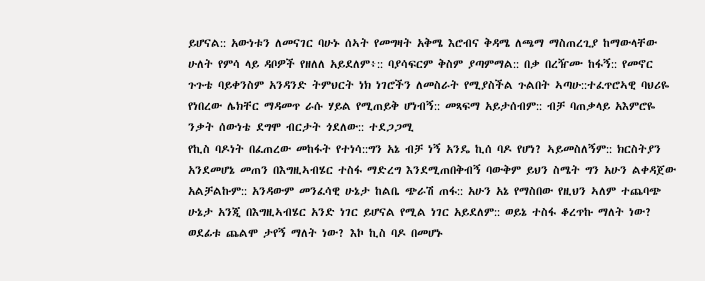ይሆናል:: አውነቱን ለመናገር ባሁኑ ሰኣት የመግዛት አቅሜ እሮብና ቅዳሜ ለጫማ ማስጠረጊያ ከማውላቸው ሁለት የምሳ ላይ ዳቦዎች የዘለለ አይደለም፥:: ባያሳፍርም ቅስም ያጣምማል:: በቃ በረዥሙ ከፋኝ:: የመኖር ጉጉቴ ባይቀንስም አንዳንድ ትምህርት ነክ ነገሮችን ለመስራት የሚያስችል ጉልበት ኣጣሁ::ተፈጥሮኣዊ ባህሪዬ የነበረው ሌክቸር ማዳመጥ ራሱ ሃይል የሚጠይቅ ሆነብኝ:: መጻፍማ አይታሰብም:: ብቻ ባጠቃላይ አእምሮዬ ንቃት ሰውነቴ ደግሞ ብርታት ጎደለው:: ተደጋጋሚ
የኪስ ባዶነት በፈጠረው መከፋት የተነሳ::ግን አኔ ብቻ ነኝ አንዴ ኪሰ ባዶ የሆነ? ኣይመስለኝም:: ክርስትያን አንደመሆኔ መጠን በእግዚኣብሄር ተስፋ ማድረግ እንደሚጠበቅብኝ ባውቅም ይህን ስሜት ግን አሁን ልቀዳጀው አልቻልኩም:: አንዳውም መንፈሳዊ ሁኔታ ከልቤ ጭራሽ ጠፋ:: አሁን አኔ የማስበው የዚህን ኣለም ተጨባጭ ሁኔታ አንጂ በእግዚኣብሄር አንድ ነገር ይሆናል የሚል ነገር አይደለም:: ወይኔ ተስፋ ቆረጥኩ ማለት ነው? ወደፊቱ ጨልሞ ታየኝ ማለት ነው? እኮ ኪስ ባዶ በመሆኑ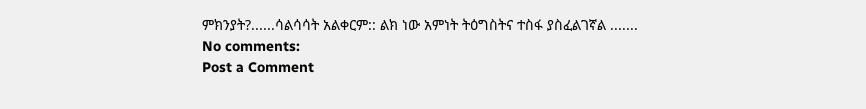ምክንያት?......ሳልሳሳት አልቀርም:: ልክ ነው አምነት ትዕግስትና ተስፋ ያስፈልገኛል .......
No comments:
Post a Comment